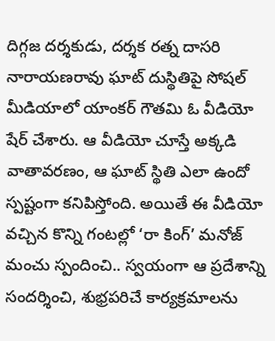దిగ్గజ దర్శకుడు, దర్శక రత్న దాసరి నారాయణరావు ఘాట్ దుస్థితిపై సోషల్ మీడియాలో యాంకర్ గౌతమి ఓ వీడియో షేర్ చేశారు. ఆ వీడియో చూస్తే అక్కడి వాతావరణం, ఆ ఘాట్ స్థితి ఎలా ఉందో స్పష్టంగా కనిపిస్తోంది. అయితే ఈ వీడియో వచ్చిన కొన్ని గంటల్లో ‘రా కింగ్’ మనోజ్ మంచు స్పందించి.. స్వయంగా ఆ ప్రదేశాన్ని సందర్శించి, శుభ్రపరిచే కార్యక్రమాలను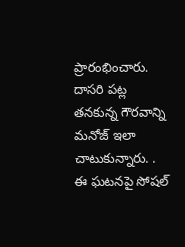ప్రారంభించారు. దాసరి పట్ల తనకున్న గౌరవాన్ని మనోజ్ ఇలా చాటుకున్నారు. .
ఈ ఘటనపై సోషల్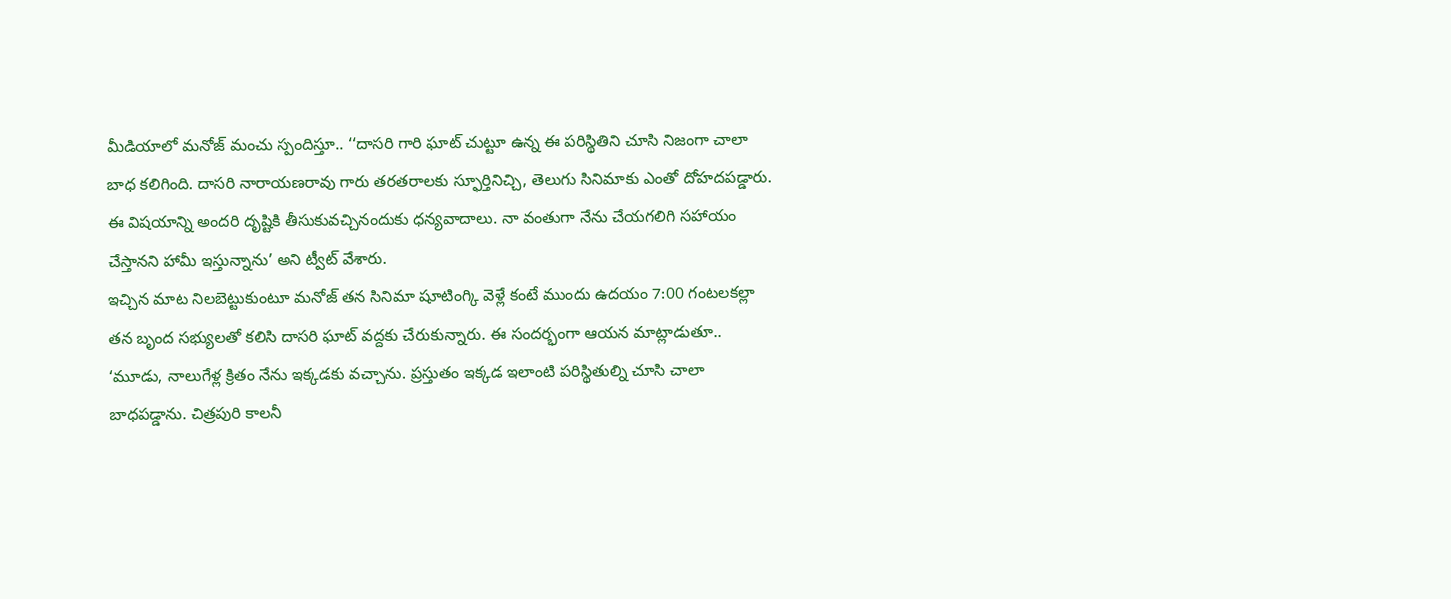మీడియాలో మనోజ్ మంచు స్పందిస్తూ.. ‘‘దాసరి గారి ఘాట్ చుట్టూ ఉన్న ఈ పరిస్థితిని చూసి నిజంగా చాలా బాధ కలిగింది. దాసరి నారాయణరావు గారు తరతరాలకు స్ఫూర్తినిచ్చి, తెలుగు సినిమాకు ఎంతో దోహదపడ్డారు. ఈ విషయాన్ని అందరి దృష్టికి తీసుకువచ్చినందుకు ధన్యవాదాలు. నా వంతుగా నేను చేయగలిగి సహాయం చేస్తానని హామీ ఇస్తున్నాను’ అని ట్వీట్ వేశారు.
ఇచ్చిన మాట నిలబెట్టుకుంటూ మనోజ్ తన సినిమా షూటింగ్కి వెళ్లే కంటే ముందు ఉదయం 7:00 గంటలకల్లా తన బృంద సభ్యులతో కలిసి దాసరి ఘాట్ వద్దకు చేరుకున్నారు. ఈ సందర్భంగా ఆయన మాట్లాడుతూ.. ‘మూడు, నాలుగేళ్ల క్రితం నేను ఇక్కడకు వచ్చాను. ప్రస్తుతం ఇక్కడ ఇలాంటి పరిస్థితుల్ని చూసి చాలా బాధపడ్డాను. చిత్రపురి కాలనీ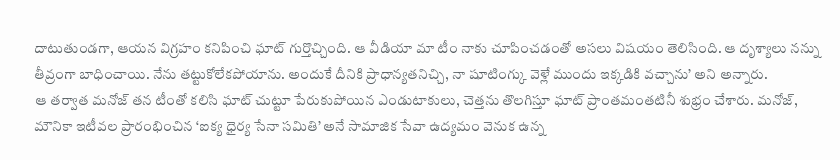దాటుతుండగా, ఆయన విగ్రహం కనిపించి ఘాట్ గుర్తొచ్చింది. ఆ వీడియా మా టీం నాకు చూపించడంతో అసలు విషయం తెలిసింది. ఆ దృశ్యాలు నన్ను తీవ్రంగా బాధించాయి. నేను తట్టుకోలేకపోయాను. అందుకే దీనికి ప్రాధాన్యతనిచ్చి, నా షూటింగ్కు వెళ్లే ముందు ఇక్కడికి వచ్చాను’ అని అన్నారు.
ఆ తర్వాత మనోజ్ తన టీంతో కలిసి ఘాట్ చుట్టూ పేరుకుపోయిన ఎండుటాకులు, చెత్తను తొలగిస్తూ ఘాట్ ప్రాంతమంతటినీ శుభ్రం చేశారు. మనోజ్, మౌనికా ఇటీవల ప్రారంభించిన ‘ఐక్య ధైర్య సేనా సమితి’ అనే సామాజిక సేవా ఉద్యమం వెనుక ఉన్న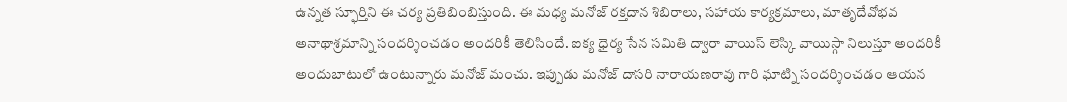ఉన్నత స్ఫూర్తిని ఈ చర్య ప్రతిబింబిస్తుంది. ఈ మధ్య మనోజ్ రక్తదాన శిబిరాలు, సహాయ కార్యక్రమాలు, మాతృదేవోభవ అనాథాశ్రమాన్ని సందర్శించడం అందరికీ తెలిసిందే. ఐక్య ధైర్య సేన సమితి ద్వారా వాయిస్ లెస్కి వాయిస్గా నిలుస్తూ అందరికీ అందుబాటులో ఉంటున్నారు మనోజ్ మంచు. ఇప్పుడు మనోజ్ దాసరి నారాయణరావు గారి ఘాట్ని సందర్శించడం ఆయన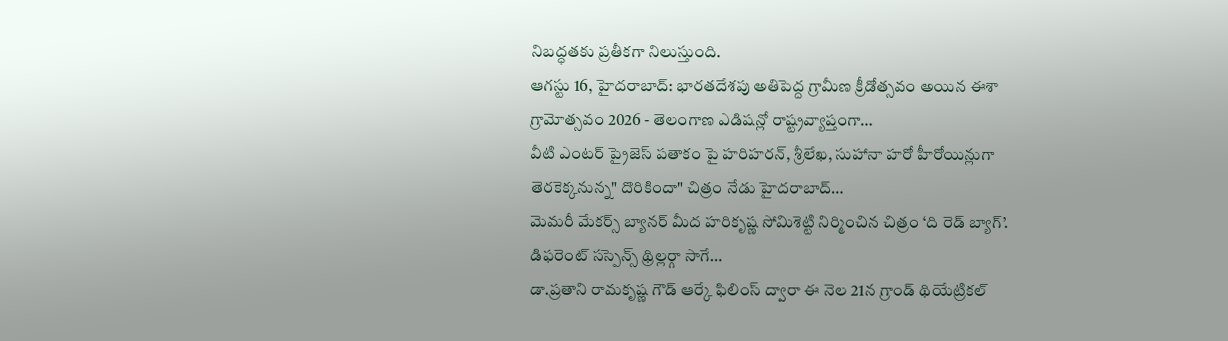నిబద్ధతకు ప్రతీకగా నిలుస్తుంది.
ఆగస్టు 16, హైదరాబాద్: భారతదేశపు అతిపెద్ద గ్రామీణ క్రీడోత్సవం అయిన ఈశా గ్రామోత్సవం 2026 - తెలంగాణ ఎడిషన్లో రాష్ట్రవ్యాప్తంగా…
వీటి ఎంటర్ ప్రైజెస్ పతాకం పై హరిహరన్, శ్రీలేఖ, సుహానా హరో హీరోయిన్లుగా తెరకెక్కనున్న" దొరికిందా" చిత్రం నేడు హైదరాబాద్…
మెమరీ మేకర్స్ బ్యానర్ మీద హరికృష్ణ సోమిశెట్టి నిర్మించిన చిత్రం ‘ది రెడ్ బ్యాగ్’. డిఫరెంట్ సస్పెన్స్ థ్రిల్లర్గా సాగే…
డా.ప్రతాని రామకృష్ణ గౌడ్ ఆర్కే ఫిలింస్ ద్వారా ఈ నెల 21న గ్రాండ్ థియేట్రికల్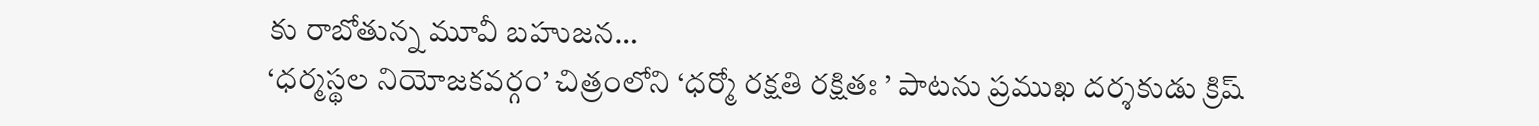కు రాబోతున్న మూవీ బహుజన…
‘ధర్మస్థల నియోజకవర్గం’ చిత్రంలోని ‘ధర్మో రక్షతి రక్షితః ’ పాటను ప్రముఖ దర్శకుడు క్రిష్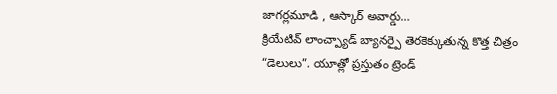జాగర్లమూడి , ఆస్కార్ అవార్డు…
క్రియేటివ్ లాంచ్ప్యాడ్ బ్యానర్పై తెరకెక్కుతున్న కొత్త చిత్రం “డెలులు”. యూత్లో ప్రస్తుతం ట్రెండ్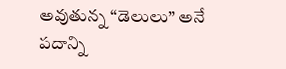అవుతున్న “డెలులు” అనే పదాన్ని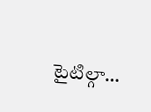టైటిల్గా…